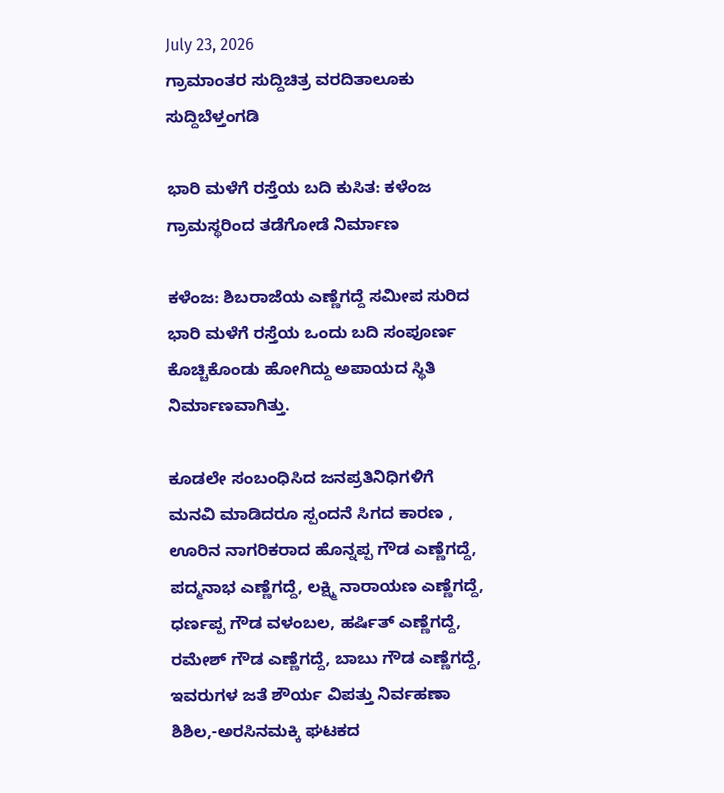July 23, 2026
ಗ್ರಾಮಾಂತರ ಸುದ್ದಿಚಿತ್ರ ವರದಿತಾಲೂಕು ಸುದ್ದಿಬೆಳ್ತಂಗಡಿ

ಭಾರಿ ಮಳೆಗೆ ರಸ್ತೆಯ ಬದಿ ಕುಸಿತ: ಕಳೆಂಜ ಗ್ರಾಮಸ್ಥರಿಂದ ತಡೆಗೋಡೆ ನಿರ್ಮಾಣ

ಕಳೆಂಜ: ಶಿಬರಾಜೆಯ ಎಣ್ಣೆಗದ್ದೆ ಸಮೀಪ ಸುರಿದ ಭಾರಿ ಮಳೆಗೆ ರಸ್ತೆಯ ಒಂದು ಬದಿ ಸಂಪೂರ್ಣ ಕೊಚ್ಚಿಕೊಂಡು ಹೋಗಿದ್ದು ಅಪಾಯದ ಸ್ಥಿತಿ ನಿರ್ಮಾಣವಾಗಿತ್ತು.

ಕೂಡಲೇ ಸಂಬಂಧಿಸಿದ ಜನಪ್ರತಿನಿಧಿಗಳಿಗೆ ಮನವಿ ಮಾಡಿದರೂ ಸ್ಪಂದನೆ ಸಿಗದ ಕಾರಣ , ಊರಿನ ನಾಗರಿಕರಾದ ಹೊನ್ನಪ್ಪ ಗೌಡ ಎಣ್ಣೆಗದ್ದೆ, ಪದ್ಮನಾಭ ಎಣ್ಣೆಗದ್ದೆ, ಲಕ್ಷ್ಮಿ ನಾರಾಯಣ ಎಣ್ಣೆಗದ್ದೆ, ಧರ್ಣಪ್ಪ ಗೌಡ ವಳಂಬಲ, ಹರ್ಷಿತ್ ಎಣ್ಣೆಗದ್ದೆ, ರಮೇಶ್ ಗೌಡ ಎಣ್ಣೆಗದ್ದೆ, ಬಾಬು ಗೌಡ ಎಣ್ಣೆಗದ್ದೆ, ಇವರುಗಳ ಜತೆ ಶೌರ್ಯ ವಿಪತ್ತು ನಿರ್ವಹಣಾ ಶಿಶಿಲ,-ಅರಸಿನಮಕ್ಕಿ ಘಟಕದ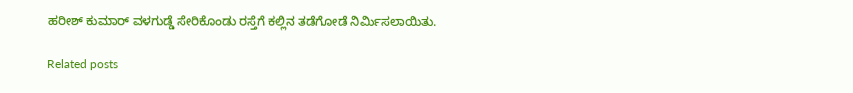ಹರೀಶ್ ಕುಮಾರ್ ವಳಗುಡ್ಡೆ ಸೇರಿಕೊಂಡು ರಸ್ತೆಗೆ ಕಲ್ಲಿನ ತಡೆಗೋಡೆ ನಿರ್ಮಿಸಲಾಯಿತು.

Related posts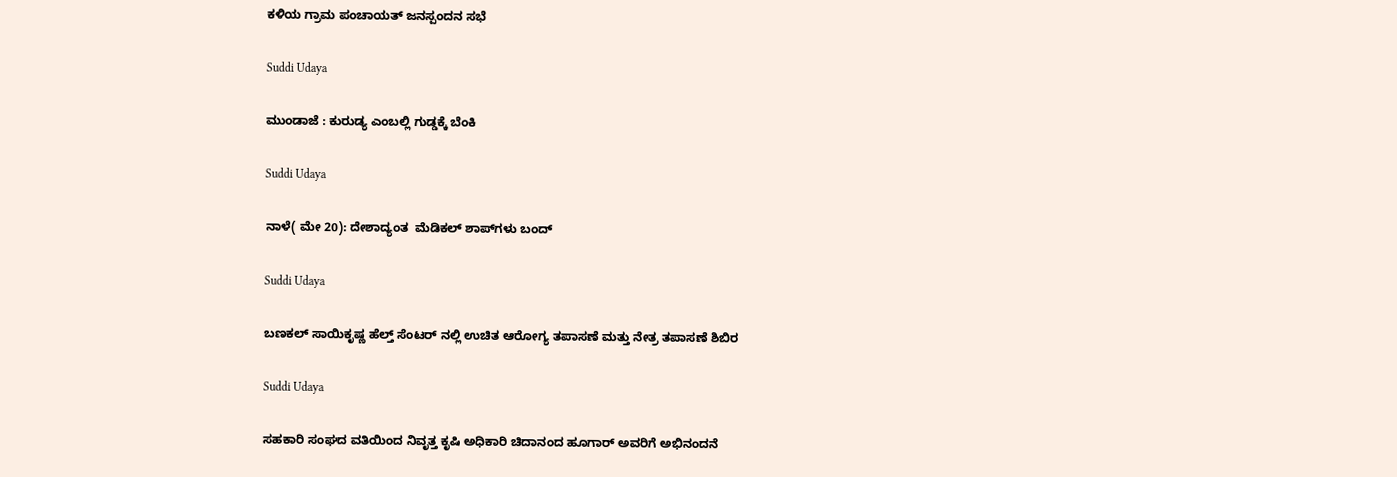ಕಳಿಯ ಗ್ರಾಮ ಪಂಚಾಯತ್ ಜನಸ್ಪಂದನ ಸಭೆ

Suddi Udaya

ಮುಂಡಾಜೆ : ಕುರುಡ್ಯ ಎಂಬಲ್ಲಿ ಗುಡ್ಡಕ್ಕೆ ಬೆಂಕಿ

Suddi Udaya

ನಾಳೆ( ಮೇ 20): ದೇಶಾದ್ಯಂತ  ಮೆಡಿಕಲ್ ಶಾಪ್‌ಗಳು ಬಂದ್

Suddi Udaya

ಬಣಕಲ್ ಸಾಯಿಕೃಷ್ಣ ಹೆಲ್ತ್ ಸೆಂಟರ್ ನಲ್ಲಿ ಉಚಿತ ಆರೋಗ್ಯ ತಪಾಸಣೆ ಮತ್ತು ನೇತ್ರ ತಪಾಸಣೆ ಶಿಬಿರ

Suddi Udaya

ಸಹಕಾರಿ ಸಂಘದ ವತಿಯಿಂದ ನಿವೃತ್ತ ಕೃಷಿ ಅಧಿಕಾರಿ ಚಿದಾನಂದ ಹೂಗಾರ್ ಅವರಿಗೆ ಅಭಿನಂದನೆ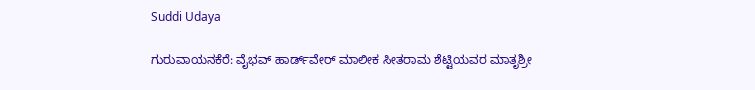Suddi Udaya

ಗುರುವಾಯನಕೆರೆ: ವೈಭವ್ ಹಾರ್ಡ್‌ವೇರ್ ಮಾಲೀಕ ಸೀತರಾಮ ಶೆಟ್ಟಿಯವರ ಮಾತೃಶ್ರೀ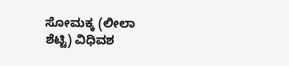ಸೋಮಕ್ಕ (ಲೀಲಾ ಶೆಟ್ಟಿ) ವಿಧಿವಶ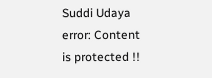Suddi Udaya
error: Content is protected !!